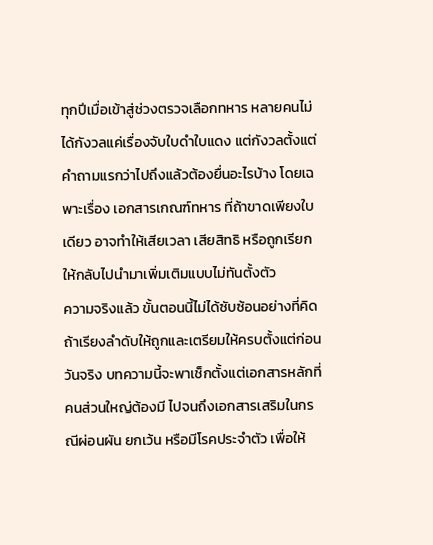ทุกปีเมื่อเข้าสู่ช่วงตรวจเลือกทหาร หลายคนไม่ได้กังวลแค่เรื่องจับใบดำใบแดง แต่กังวลตั้งแต่คำถามแรกว่าไปถึงแล้วต้องยื่นอะไรบ้าง โดยเฉพาะเรื่อง เอกสารเกณฑ์ทหาร ที่ถ้าขาดเพียงใบเดียว อาจทำให้เสียเวลา เสียสิทธิ หรือถูกเรียกให้กลับไปนำมาเพิ่มเติมแบบไม่ทันตั้งตัว
ความจริงแล้ว ขั้นตอนนี้ไม่ได้ซับซ้อนอย่างที่คิด ถ้าเรียงลำดับให้ถูกและเตรียมให้ครบตั้งแต่ก่อนวันจริง บทความนี้จะพาเช็กตั้งแต่เอกสารหลักที่คนส่วนใหญ่ต้องมี ไปจนถึงเอกสารเสริมในกรณีผ่อนผัน ยกเว้น หรือมีโรคประจำตัว เพื่อให้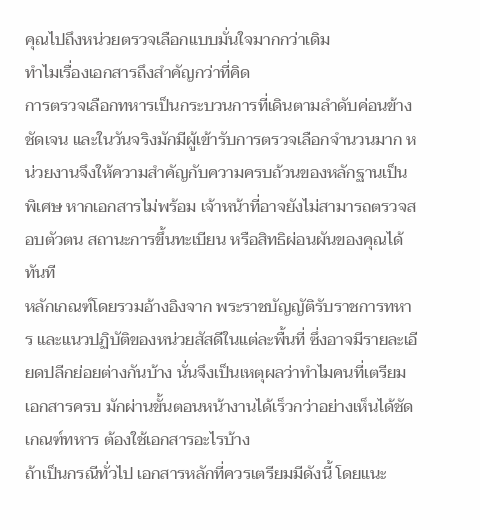คุณไปถึงหน่วยตรวจเลือกแบบมั่นใจมากกว่าเดิม
ทำไมเรื่องเอกสารถึงสำคัญกว่าที่คิด
การตรวจเลือกทหารเป็นกระบวนการที่เดินตามลำดับค่อนข้างชัดเจน และในวันจริงมักมีผู้เข้ารับการตรวจเลือกจำนวนมาก หน่วยงานจึงให้ความสำคัญกับความครบถ้วนของหลักฐานเป็นพิเศษ หากเอกสารไม่พร้อม เจ้าหน้าที่อาจยังไม่สามารถตรวจสอบตัวตน สถานะการขึ้นทะเบียน หรือสิทธิผ่อนผันของคุณได้ทันที
หลักเกณฑ์โดยรวมอ้างอิงจาก พระราชบัญญัติรับราชการทหาร และแนวปฏิบัติของหน่วยสัสดีในแต่ละพื้นที่ ซึ่งอาจมีรายละเอียดปลีกย่อยต่างกันบ้าง นั่นจึงเป็นเหตุผลว่าทำไมคนที่เตรียมเอกสารครบ มักผ่านขั้นตอนหน้างานได้เร็วกว่าอย่างเห็นได้ชัด
เกณฑ์ทหาร ต้องใช้เอกสารอะไรบ้าง
ถ้าเป็นกรณีทั่วไป เอกสารหลักที่ควรเตรียมมีดังนี้ โดยแนะ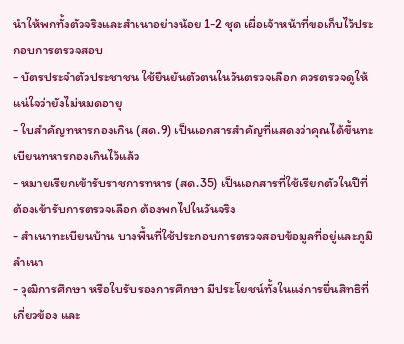นำให้พกทั้งตัวจริงและสำเนาอย่างน้อย 1-2 ชุด เผื่อเจ้าหน้าที่ขอเก็บไว้ประกอบการตรวจสอบ
- บัตรประจำตัวประชาชน ใช้ยืนยันตัวตนในวันตรวจเลือก ควรตรวจดูให้แน่ใจว่ายังไม่หมดอายุ
- ใบสำคัญทหารกองเกิน (สด.9) เป็นเอกสารสำคัญที่แสดงว่าคุณได้ขึ้นทะเบียนทหารกองเกินไว้แล้ว
- หมายเรียกเข้ารับราชการทหาร (สด.35) เป็นเอกสารที่ใช้เรียกตัวในปีที่ต้องเข้ารับการตรวจเลือก ต้องพกไปในวันจริง
- สำเนาทะเบียนบ้าน บางพื้นที่ใช้ประกอบการตรวจสอบข้อมูลที่อยู่และภูมิลำเนา
- วุฒิการศึกษา หรือใบรับรองการศึกษา มีประโยชน์ทั้งในแง่การยื่นสิทธิที่เกี่ยวข้อง และ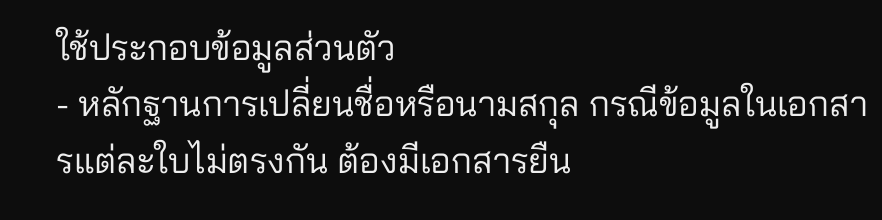ใช้ประกอบข้อมูลส่วนตัว
- หลักฐานการเปลี่ยนชื่อหรือนามสกุล กรณีข้อมูลในเอกสารแต่ละใบไม่ตรงกัน ต้องมีเอกสารยืน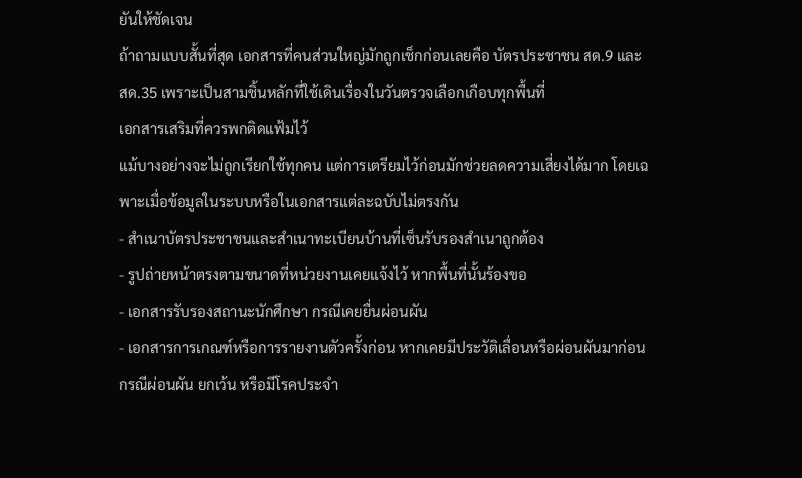ยันให้ชัดเจน
ถ้าถามแบบสั้นที่สุด เอกสารที่คนส่วนใหญ่มักถูกเช็กก่อนเลยคือ บัตรประชาชน สด.9 และ สด.35 เพราะเป็นสามชิ้นหลักที่ใช้เดินเรื่องในวันตรวจเลือกเกือบทุกพื้นที่
เอกสารเสริมที่ควรพกติดแฟ้มไว้
แม้บางอย่างจะไม่ถูกเรียกใช้ทุกคน แต่การเตรียมไว้ก่อนมักช่วยลดความเสี่ยงได้มาก โดยเฉพาะเมื่อข้อมูลในระบบหรือในเอกสารแต่ละฉบับไม่ตรงกัน
- สำเนาบัตรประชาชนและสำเนาทะเบียนบ้านที่เซ็นรับรองสำเนาถูกต้อง
- รูปถ่ายหน้าตรงตามขนาดที่หน่วยงานเคยแจ้งไว้ หากพื้นที่นั้นร้องขอ
- เอกสารรับรองสถานะนักศึกษา กรณีเคยยื่นผ่อนผัน
- เอกสารการเกณฑ์หรือการรายงานตัวครั้งก่อน หากเคยมีประวัติเลื่อนหรือผ่อนผันมาก่อน
กรณีผ่อนผัน ยกเว้น หรือมีโรคประจำ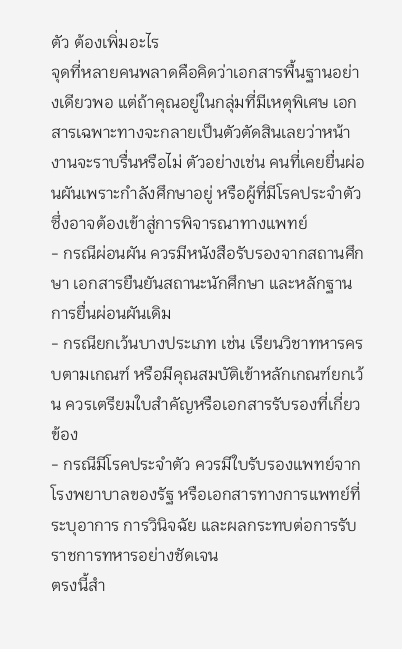ตัว ต้องเพิ่มอะไร
จุดที่หลายคนพลาดคือคิดว่าเอกสารพื้นฐานอย่างเดียวพอ แต่ถ้าคุณอยู่ในกลุ่มที่มีเหตุพิเศษ เอกสารเฉพาะทางจะกลายเป็นตัวตัดสินเลยว่าหน้างานจะราบรื่นหรือไม่ ตัวอย่างเช่น คนที่เคยยื่นผ่อนผันเพราะกำลังศึกษาอยู่ หรือผู้ที่มีโรคประจำตัวซึ่งอาจต้องเข้าสู่การพิจารณาทางแพทย์
- กรณีผ่อนผัน ควรมีหนังสือรับรองจากสถานศึกษา เอกสารยืนยันสถานะนักศึกษา และหลักฐานการยื่นผ่อนผันเดิม
- กรณียกเว้นบางประเภท เช่น เรียนวิชาทหารครบตามเกณฑ์ หรือมีคุณสมบัติเข้าหลักเกณฑ์ยกเว้น ควรเตรียมใบสำคัญหรือเอกสารรับรองที่เกี่ยวข้อง
- กรณีมีโรคประจำตัว ควรมีใบรับรองแพทย์จากโรงพยาบาลของรัฐ หรือเอกสารทางการแพทย์ที่ระบุอาการ การวินิจฉัย และผลกระทบต่อการรับราชการทหารอย่างชัดเจน
ตรงนี้สำ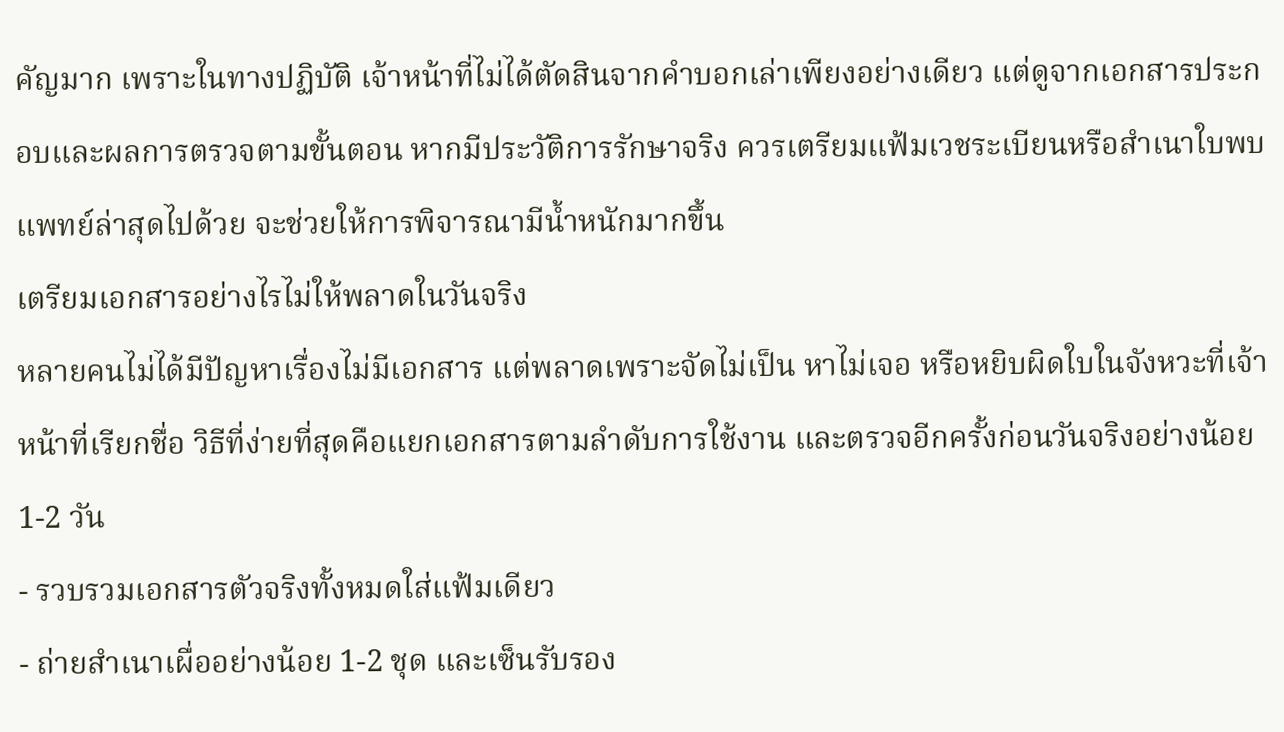คัญมาก เพราะในทางปฏิบัติ เจ้าหน้าที่ไม่ได้ตัดสินจากคำบอกเล่าเพียงอย่างเดียว แต่ดูจากเอกสารประกอบและผลการตรวจตามขั้นตอน หากมีประวัติการรักษาจริง ควรเตรียมแฟ้มเวชระเบียนหรือสำเนาใบพบแพทย์ล่าสุดไปด้วย จะช่วยให้การพิจารณามีน้ำหนักมากขึ้น
เตรียมเอกสารอย่างไรไม่ให้พลาดในวันจริง
หลายคนไม่ได้มีปัญหาเรื่องไม่มีเอกสาร แต่พลาดเพราะจัดไม่เป็น หาไม่เจอ หรือหยิบผิดใบในจังหวะที่เจ้าหน้าที่เรียกชื่อ วิธีที่ง่ายที่สุดคือแยกเอกสารตามลำดับการใช้งาน และตรวจอีกครั้งก่อนวันจริงอย่างน้อย 1-2 วัน
- รวบรวมเอกสารตัวจริงทั้งหมดใส่แฟ้มเดียว
- ถ่ายสำเนาเผื่ออย่างน้อย 1-2 ชุด และเซ็นรับรอง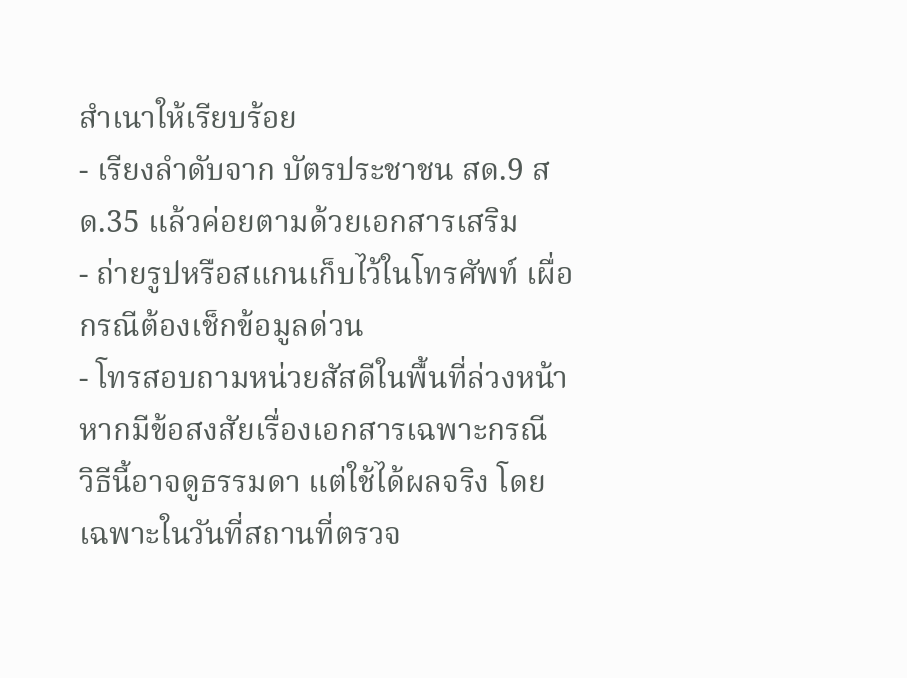สำเนาให้เรียบร้อย
- เรียงลำดับจาก บัตรประชาชน สด.9 สด.35 แล้วค่อยตามด้วยเอกสารเสริม
- ถ่ายรูปหรือสแกนเก็บไว้ในโทรศัพท์ เผื่อกรณีต้องเช็กข้อมูลด่วน
- โทรสอบถามหน่วยสัสดีในพื้นที่ล่วงหน้า หากมีข้อสงสัยเรื่องเอกสารเฉพาะกรณี
วิธีนี้อาจดูธรรมดา แต่ใช้ได้ผลจริง โดยเฉพาะในวันที่สถานที่ตรวจ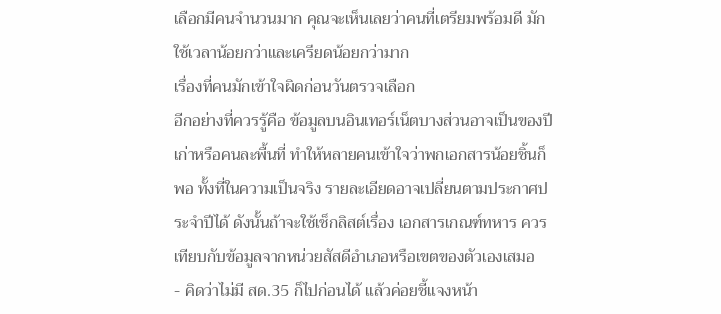เลือกมีคนจำนวนมาก คุณจะเห็นเลยว่าคนที่เตรียมพร้อมดี มักใช้เวลาน้อยกว่าและเครียดน้อยกว่ามาก
เรื่องที่คนมักเข้าใจผิดก่อนวันตรวจเลือก
อีกอย่างที่ควรรู้คือ ข้อมูลบนอินเทอร์เน็ตบางส่วนอาจเป็นของปีเก่าหรือคนละพื้นที่ ทำให้หลายคนเข้าใจว่าพกเอกสารน้อยชิ้นก็พอ ทั้งที่ในความเป็นจริง รายละเอียดอาจเปลี่ยนตามประกาศประจำปีได้ ดังนั้นถ้าจะใช้เช็กลิสต์เรื่อง เอกสารเกณฑ์ทหาร ควรเทียบกับข้อมูลจากหน่วยสัสดีอำเภอหรือเขตของตัวเองเสมอ
- คิดว่าไม่มี สด.35 ก็ไปก่อนได้ แล้วค่อยชี้แจงหน้า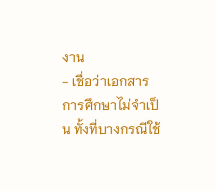งาน
- เชื่อว่าเอกสารการศึกษาไม่จำเป็น ทั้งที่บางกรณีใช้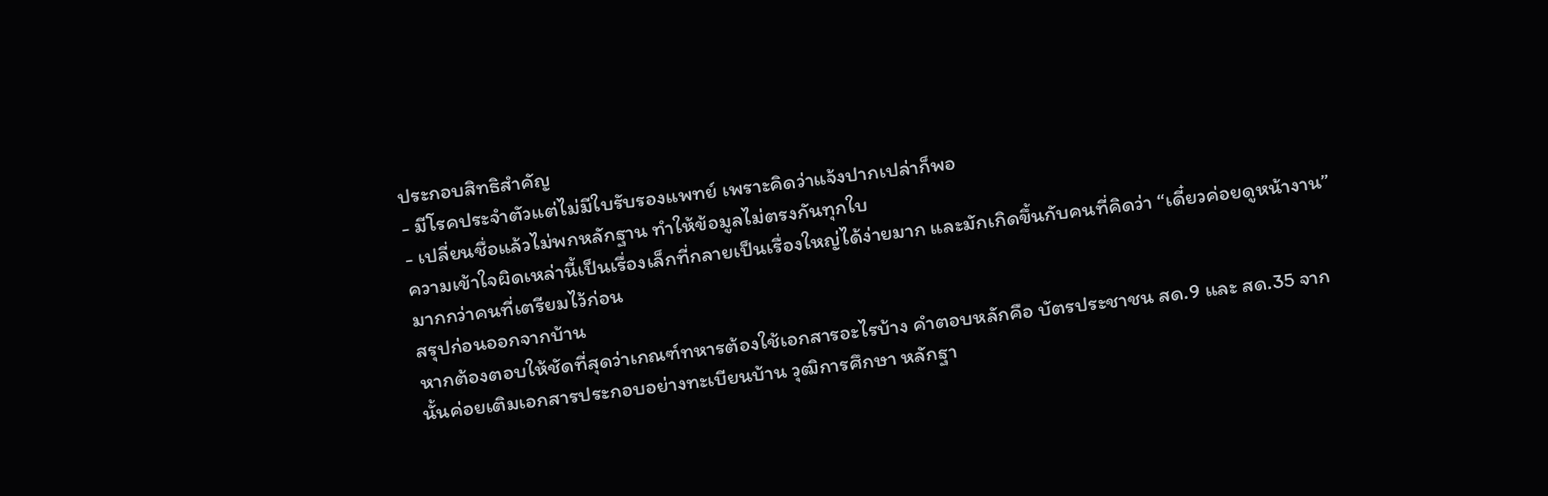ประกอบสิทธิสำคัญ
- มีโรคประจำตัวแต่ไม่มีใบรับรองแพทย์ เพราะคิดว่าแจ้งปากเปล่าก็พอ
- เปลี่ยนชื่อแล้วไม่พกหลักฐาน ทำให้ข้อมูลไม่ตรงกันทุกใบ
ความเข้าใจผิดเหล่านี้เป็นเรื่องเล็กที่กลายเป็นเรื่องใหญ่ได้ง่ายมาก และมักเกิดขึ้นกับคนที่คิดว่า “เดี๋ยวค่อยดูหน้างาน” มากกว่าคนที่เตรียมไว้ก่อน
สรุปก่อนออกจากบ้าน
หากต้องตอบให้ชัดที่สุดว่าเกณฑ์ทหารต้องใช้เอกสารอะไรบ้าง คำตอบหลักคือ บัตรประชาชน สด.9 และ สด.35 จากนั้นค่อยเติมเอกสารประกอบอย่างทะเบียนบ้าน วุฒิการศึกษา หลักฐา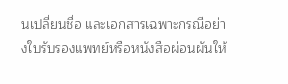นเปลี่ยนชื่อ และเอกสารเฉพาะกรณีอย่างใบรับรองแพทย์หรือหนังสือผ่อนผันให้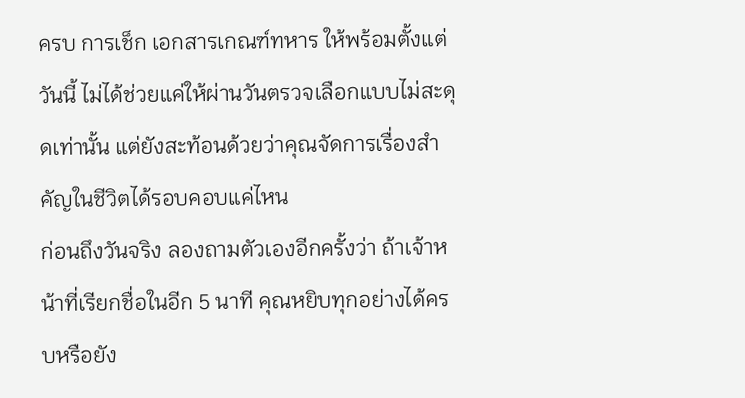ครบ การเช็ก เอกสารเกณฑ์ทหาร ให้พร้อมตั้งแต่วันนี้ ไม่ได้ช่วยแค่ให้ผ่านวันตรวจเลือกแบบไม่สะดุดเท่านั้น แต่ยังสะท้อนด้วยว่าคุณจัดการเรื่องสำคัญในชีวิตได้รอบคอบแค่ไหน
ก่อนถึงวันจริง ลองถามตัวเองอีกครั้งว่า ถ้าเจ้าหน้าที่เรียกชื่อในอีก 5 นาที คุณหยิบทุกอย่างได้ครบหรือยัง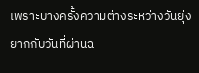เพราะบางครั้งความต่างระหว่างวันยุ่งยากกับวันที่ผ่านฉ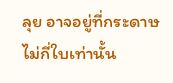ลุย อาจอยู่ที่กระดาษไม่กี่ใบเท่านั้น